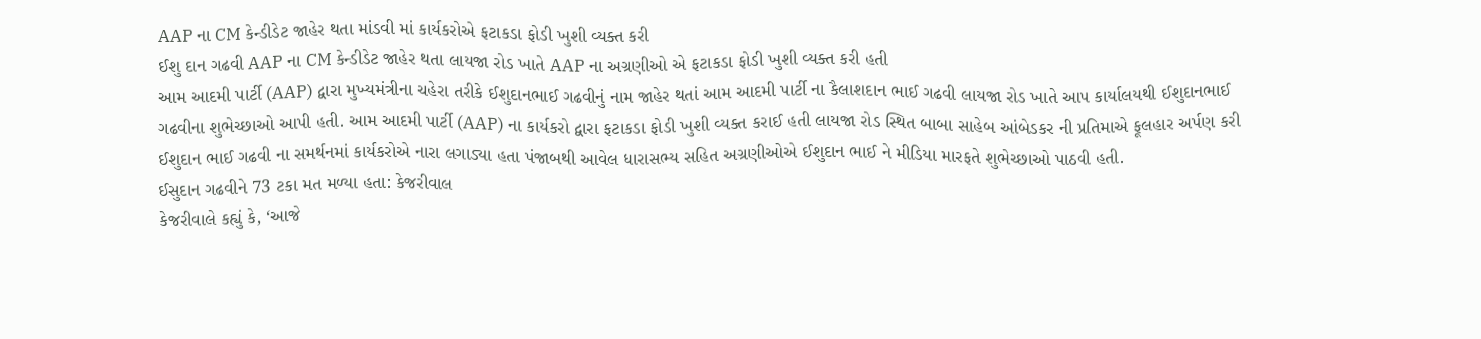AAP ના CM કેન્ડીડેટ જાહેર થતા માંડવી માં કાર્યકરોએ ફટાકડા ફોડી ખુશી વ્યક્ત કરી
ઈશુ દાન ગઢવી AAP ના CM કેન્ડીડેટ જાહેર થતા લાયજા રોડ ખાતે AAP ના અગ્રણીઓ એ ફટાકડા ફોડી ખુશી વ્યક્ત કરી હતી
આમ આદમી પાર્ટી (AAP) દ્વારા મુખ્યમંત્રીના ચહેરા તરીકે ઈશુદાનભાઈ ગઢવીનું નામ જાહેર થતાં આમ આદમી પાર્ટી ના કૈલાશદાન ભાઈ ગઢવી લાયજા રોડ ખાતે આપ કાર્યાલયથી ઈશુદાનભાઈ ગઢવીના શુભેચ્છાઓ આપી હતી. આમ આદમી પાર્ટી (AAP) ના કાર્યકરો દ્વારા ફટાકડા ફોડી ખુશી વ્યક્ત કરાઈ હતી લાયજા રોડ સ્થિત બાબા સાહેબ આંબેડકર ની પ્રતિમાએ ફૂલહાર અર્પણ કરી ઈશુદાન ભાઈ ગઢવી ના સમર્થનમાં કાર્યકરોએ નારા લગાડ્યા હતા પંજાબથી આવેલ ધારાસભ્ય સહિત અગ્રણીઓએ ઈશુદાન ભાઈ ને મીડિયા મારફતે શુભેચ્છાઓ પાઠવી હતી.
ઈસુદાન ગઢવીને 73 ટકા મત મળ્યા હતા: કેજરીવાલ
કેજરીવાલે કહ્યું કે, ‘આજે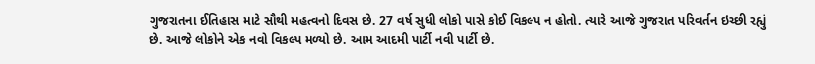ગુજરાતના ઈતિહાસ માટે સૌથી મહત્વનો દિવસ છે. 27 વર્ષ સુધી લોકો પાસે કોઈ વિકલ્પ ન હોતો. ત્યારે આજે ગુજરાત પરિવર્તન ઇચ્છી રહ્યું છે. આજે લોકોને એક નવો વિકલ્પ મળ્યો છે. આમ આદમી પાર્ટી નવી પાર્ટી છે.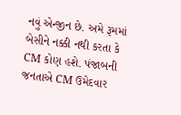નવું એન્જીન છે. અમે રૂમમાં બેસીને નક્કી નથી કરતા કે CM કોણ હશે. પંજાબની જનતાએ CM ઉમેદવાર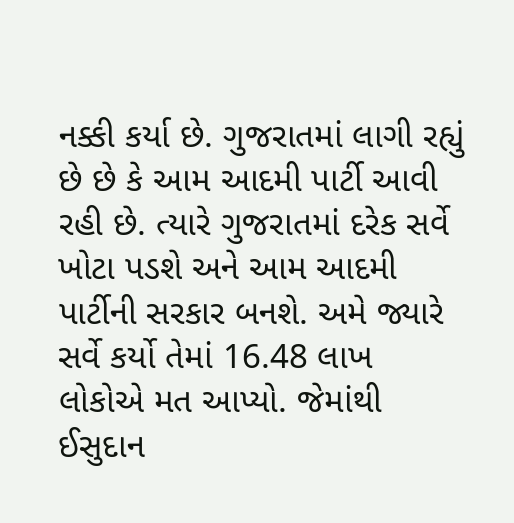નક્કી કર્યા છે. ગુજરાતમાં લાગી રહ્યું છે છે કે આમ આદમી પાર્ટી આવી રહી છે. ત્યારે ગુજરાતમાં દરેક સર્વે ખોટા પડશે અને આમ આદમી પાર્ટીની સરકાર બનશે. અમે જ્યારે સર્વે કર્યો તેમાં 16.48 લાખ લોકોએ મત આપ્યો. જેમાંથી ઈસુદાન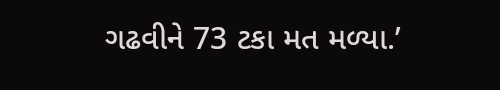ગઢવીને 73 ટકા મત મળ્યા.’